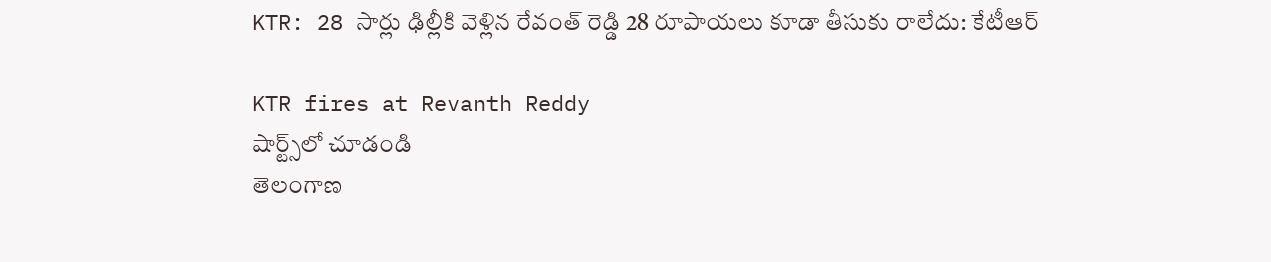KTR: 28 సార్లు ఢిల్లీకి వెళ్లిన రేవంత్ రెడ్డి 28 రూపాయలు కూడా తీసుకు రాలేదు: కేటీఆర్

KTR fires at Revanth Reddy
షార్ట్స్‌లో చూడండి
తెలంగాణ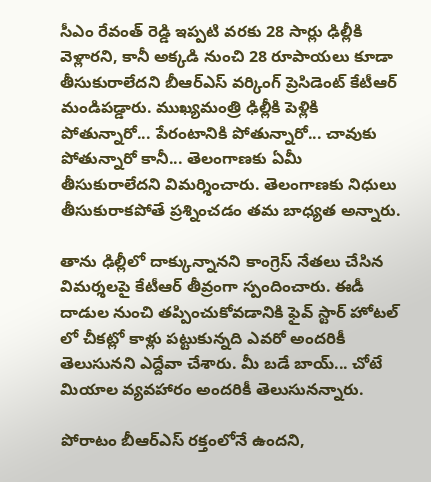సీఎం రేవంత్ రెడ్డి ఇప్పటి వరకు 28 సార్లు ఢిల్లీకి వెళ్లారని, కానీ అక్కడి నుంచి 28 రూపాయలు కూడా తీసుకురాలేదని బీఆర్ఎస్ వర్కింగ్ ప్రెసిడెంట్ కేటీఆర్ మండిపడ్డారు. ముఖ్యమంత్రి ఢిల్లీకి పెళ్లికి పోతున్నారో... పేరంటానికి పోతున్నారో... చావుకు పోతున్నారో కానీ... తెలంగాణకు ఏమీ తీసుకురాలేదని విమర్శించారు. తెలంగాణకు నిధులు తీసుకురాకపోతే ప్రశ్నించడం తమ బాధ్యత అన్నారు.

తాను ఢిల్లీలో దాక్కున్నానని కాంగ్రెస్ నేతలు చేసిన విమర్శలపై కేటీఆర్ తీవ్రంగా స్పందించారు. ఈడీ దాడుల నుంచి తప్పించుకోవడానికి ఫైవ్ స్టార్ హోటల్ లో చీకట్లో కాళ్లు పట్టుకున్నది ఎవరో అందరికీ తెలుసునని ఎద్దేవా చేశారు. మీ బడే బాయ్... చోటే మియాల వ్యవహారం అందరికీ తెలుసునన్నారు.

పోరాటం బీఆర్ఎస్ రక్తంలోనే ఉందని,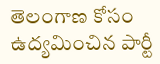తెలంగాణ కోసం ఉద్యమించిన పార్టీ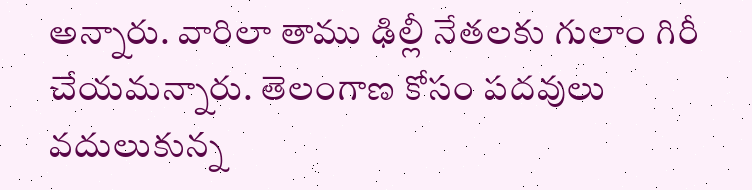అన్నారు. వారిలా తాము ఢిల్లీ నేతలకు గులాం గిరీ చేయమన్నారు. తెలంగాణ కోసం పదవులు వదులుకున్న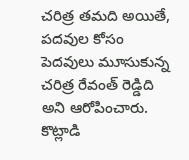చరిత్ర తమది అయితే, పదవుల కోసం పెదవులు మూసుకున్న చరిత్ర రేవంత్ రెడ్డిది అని ఆరోపించారు. కొట్లాడి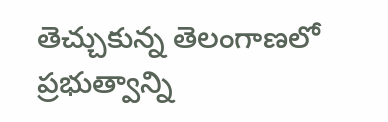తెచ్చుకున్న తెలంగాణలో ప్రభుత్వాన్ని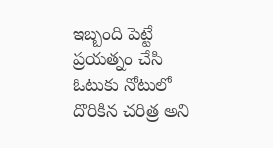ఇబ్బంది పెట్టే ప్రయత్నం చేసి ఓటుకు నోటులో దొరికిన చరిత్ర అని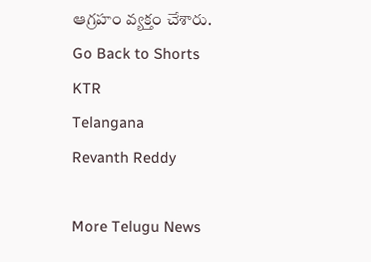ఆగ్రహం వ్యక్తం చేశారు.
Go Back to Shorts
KTR
Telangana
Revanth Reddy

More Telugu News